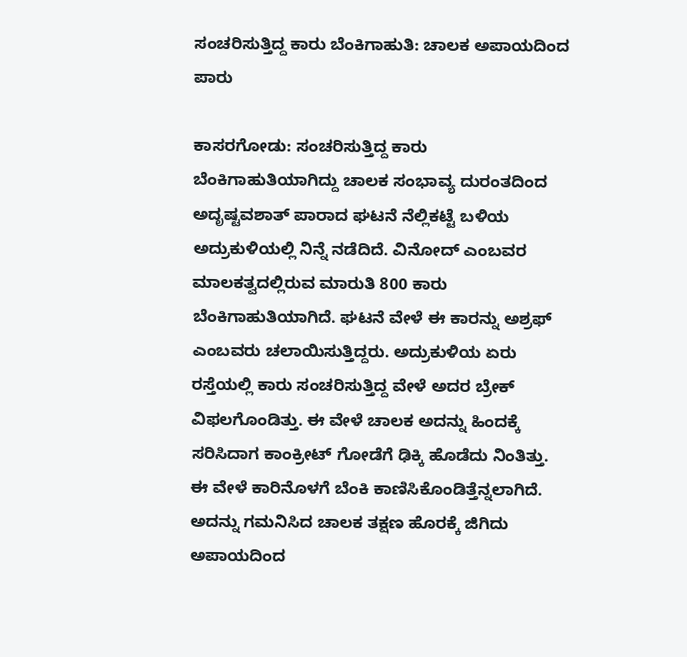ಸಂಚರಿಸುತ್ತಿದ್ದ ಕಾರು ಬೆಂಕಿಗಾಹುತಿ: ಚಾಲಕ ಅಪಾಯದಿಂದ ಪಾರು

ಕಾಸರಗೋಡು: ಸಂಚರಿಸುತ್ತಿದ್ದ ಕಾರು ಬೆಂಕಿಗಾಹುತಿಯಾಗಿದ್ದು ಚಾಲಕ ಸಂಭಾವ್ಯ ದುರಂತದಿಂದ ಅದೃಷ್ಟವಶಾತ್ ಪಾರಾದ ಘಟನೆ ನೆಲ್ಲಿಕಟ್ಟೆ ಬಳಿಯ ಅದ್ರುಕುಳಿಯಲ್ಲಿ ನಿನ್ನೆ ನಡೆದಿದೆ. ವಿನೋದ್ ಎಂಬವರ ಮಾಲಕತ್ವದಲ್ಲಿರುವ ಮಾರುತಿ 800 ಕಾರು ಬೆಂಕಿಗಾಹುತಿಯಾಗಿದೆ. ಘಟನೆ ವೇಳೆ ಈ ಕಾರನ್ನು ಅಶ್ರಫ್ ಎಂಬವರು ಚಲಾಯಿಸುತ್ತಿದ್ದರು. ಅದ್ರುಕುಳಿಯ ಏರು ರಸ್ತೆಯಲ್ಲಿ ಕಾರು ಸಂಚರಿಸುತ್ತಿದ್ದ ವೇಳೆ ಅದರ ಬ್ರೇಕ್ ವಿಫಲಗೊಂಡಿತ್ತು. ಈ ವೇಳೆ ಚಾಲಕ ಅದನ್ನು ಹಿಂದಕ್ಕೆ ಸರಿಸಿದಾಗ ಕಾಂಕ್ರೀಟ್ ಗೋಡೆಗೆ ಢಿಕ್ಕಿ ಹೊಡೆದು ನಿಂತಿತ್ತು. ಈ ವೇಳೆ ಕಾರಿನೊಳಗೆ ಬೆಂಕಿ ಕಾಣಿಸಿಕೊಂಡಿತ್ತೆನ್ನಲಾಗಿದೆ. ಅದನ್ನು ಗಮನಿಸಿದ ಚಾಲಕ ತಕ್ಷಣ ಹೊರಕ್ಕೆ ಜಿಗಿದು ಅಪಾಯದಿಂದ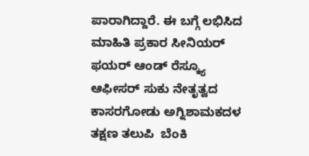ಪಾರಾಗಿದ್ದಾರೆ. ಈ ಬಗ್ಗೆ ಲಭಿಸಿದ ಮಾಹಿತಿ ಪ್ರಕಾರ ಸೀನಿಯರ್ ಫಯರ್ ಆಂಡ್ ರೆಸ್ಕ್ಯೂ ಆಫೀಸರ್ ಸುಕು ನೇತೃತ್ವದ ಕಾಸರಗೋಡು ಅಗ್ನಿಶಾಮಕದಳ ತಕ್ಷಣ ತಲುಪಿ  ಬೆಂಕಿ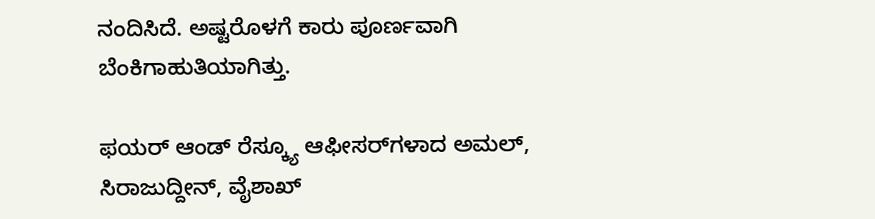ನಂದಿಸಿದೆ. ಅಷ್ಟರೊಳಗೆ ಕಾರು ಪೂರ್ಣವಾಗಿ  ಬೆಂಕಿಗಾಹುತಿಯಾಗಿತ್ತು.

ಫಯರ್ ಆಂಡ್ ರೆಸ್ಕ್ಯೂ ಆಫೀಸರ್‌ಗಳಾದ ಅಮಲ್,  ಸಿರಾಜುದ್ದೀನ್, ವೈಶಾಖ್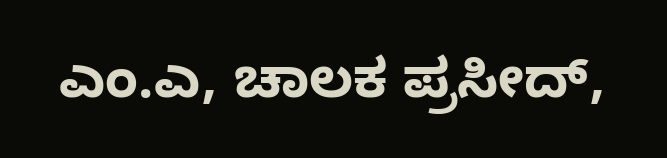ಎಂ.ಎ, ಚಾಲಕ ಪ್ರಸೀದ್,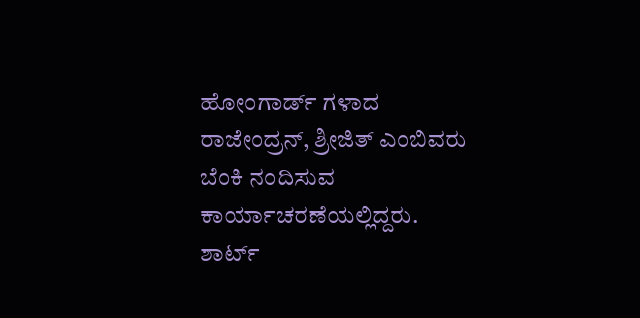ಹೋಂಗಾರ್ಡ್ ಗಳಾದ ರಾಜೇಂದ್ರನ್, ಶ್ರೀಜಿತ್ ಎಂಬಿವರು  ಬೆಂಕಿ ನಂದಿಸುವ ಕಾರ್ಯಾಚರಣೆಯಲ್ಲಿದ್ದರು. ಶಾರ್ಟ್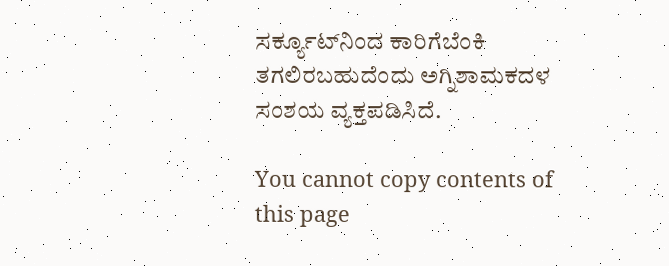ಸರ್ಕ್ಯೂಟ್‌ನಿಂದ ಕಾರಿಗೆಬೆಂಕಿ ತಗಲಿರಬಹುದೆಂದು ಅಗ್ನಿಶಾಮಕದಳ ಸಂಶಯ ವ್ಯಕ್ತಪಡಿಸಿದೆ.

You cannot copy contents of this page